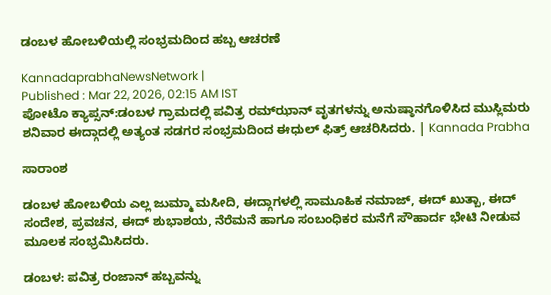ಡಂಬಳ ಹೋಬಳಿಯಲ್ಲಿ ಸಂಭ್ರಮದಿಂದ ಹಬ್ಬ ಆಚರಣೆ

KannadaprabhaNewsNetwork |
Published : Mar 22, 2026, 02:15 AM IST
ಪೋಟೊ ಕ್ಯಾಪ್ಸನ್:ಡಂಬಳ ಗ್ರಾಮದಲ್ಲಿ ಪವಿತ್ರ ರಮ್‌ಝಾನ್ ವೃತಗಳನ್ನು ಅನುಷ್ಠಾನಗೊಳಿಸಿದ ಮುಸ್ಲಿಮರು ಶನಿವಾರ ಈದ್ಗಾದಲ್ಲಿ ಅತ್ಯಂತ ಸಡಗರ ಸಂಭ್ರಮದಿಂದ ಈಧುಲ್ ಫಿತ್ರ್ ಆಚರಿಸಿದರು. | Kannada Prabha

ಸಾರಾಂಶ

ಡಂಬಳ ಹೋಬಳಿಯ ಎಲ್ಲ ಜುಮ್ಮಾ ಮಸೀದಿ, ಈದ್ಗಾಗಳಲ್ಲಿ ಸಾಮೂಹಿಕ ನಮಾಜ್, ಈದ್ ಖುತ್ಬಾ, ಈದ್ ಸಂದೇಶ, ಪ್ರವಚನ, ಈದ್ ಶುಭಾಶಯ, ನೆರೆಮನೆ ಹಾಗೂ ಸಂಬಂಧಿಕರ ಮನೆಗೆ ಸೌಹಾರ್ದ ಭೇಟಿ ನೀಡುವ ಮೂಲಕ ಸಂಭ್ರಮಿಸಿದರು.

ಡಂಬಳ: ಪವಿತ್ರ ರಂಜಾನ್ ಹಬ್ಬವನ್ನು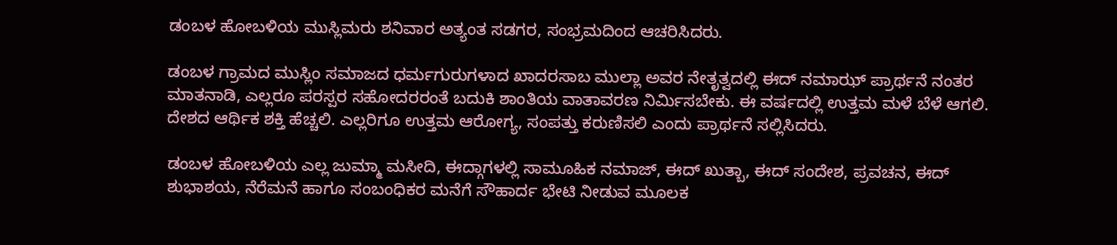ಡಂಬಳ ಹೋಬಳಿಯ ಮುಸ್ಲಿಮರು ಶನಿವಾರ ಅತ್ಯಂತ ಸಡಗರ, ಸಂಭ್ರಮದಿಂದ ಆಚರಿಸಿದರು.

ಡಂಬಳ ಗ್ರಾಮದ ಮುಸ್ಲಿಂ ಸಮಾಜದ ಧರ್ಮಗುರುಗಳಾದ ಖಾದರಸಾಬ ಮುಲ್ಲಾ ಅವರ ನೇತೃತ್ವದಲ್ಲಿ ಈದ್ ನಮಾಝ್ ಪ್ರಾರ್ಥನೆ ನಂತರ ಮಾತನಾಡಿ, ಎಲ್ಲರೂ ಪರಸ್ಪರ ಸಹೋದರರಂತೆ ಬದುಕಿ ಶಾಂತಿಯ ವಾತಾವರಣ ನಿರ್ಮಿಸಬೇಕು. ಈ ವರ್ಷದಲ್ಲಿ ಉತ್ತಮ ಮಳೆ ಬೆಳೆ ಆಗಲಿ. ದೇಶದ ಆರ್ಥಿಕ ಶಕ್ತಿ ಹೆಚ್ಚಲಿ. ಎಲ್ಲರಿಗೂ ಉತ್ತಮ ಆರೋಗ್ಯ, ಸಂಪತ್ತು ಕರುಣಿಸಲಿ ಎಂದು ಪ್ರಾರ್ಥನೆ ಸಲ್ಲಿಸಿದರು.

ಡಂಬಳ ಹೋಬಳಿಯ ಎಲ್ಲ ಜುಮ್ಮಾ ಮಸೀದಿ, ಈದ್ಗಾಗಳಲ್ಲಿ ಸಾಮೂಹಿಕ ನಮಾಜ್, ಈದ್ ಖುತ್ಬಾ, ಈದ್ ಸಂದೇಶ, ಪ್ರವಚನ, ಈದ್ ಶುಭಾಶಯ, ನೆರೆಮನೆ ಹಾಗೂ ಸಂಬಂಧಿಕರ ಮನೆಗೆ ಸೌಹಾರ್ದ ಭೇಟಿ ನೀಡುವ ಮೂಲಕ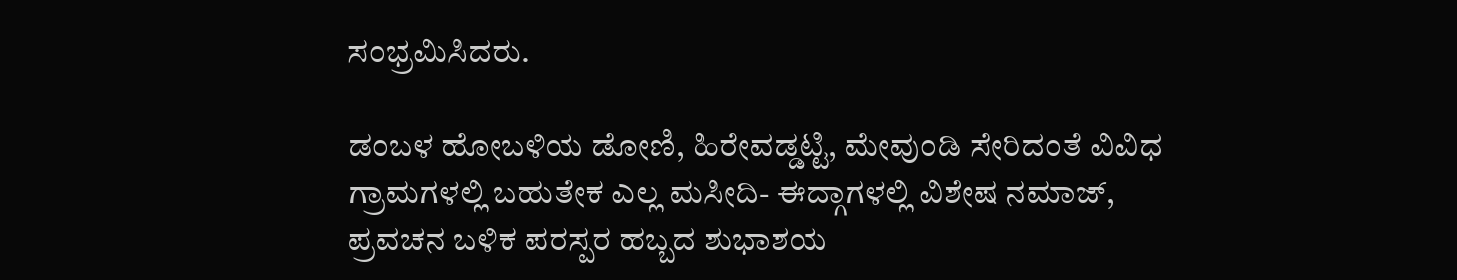ಸಂಭ್ರಮಿಸಿದರು.

ಡಂಬಳ ಹೋಬಳಿಯ ಡೋಣಿ, ಹಿರೇವಡ್ಡಟ್ಟಿ, ಮೇವುಂಡಿ ಸೇರಿದಂತೆ ವಿವಿಧ ಗ್ರಾಮಗಳಲ್ಲಿ ಬಹುತೇಕ ಎಲ್ಲ ಮಸೀದಿ- ಈದ್ಗಾಗಳಲ್ಲಿ ವಿಶೇಷ ನಮಾಜ್, ಪ್ರವಚನ ಬಳಿಕ ಪರಸ್ಪರ ಹಬ್ಬದ ಶುಭಾಶಯ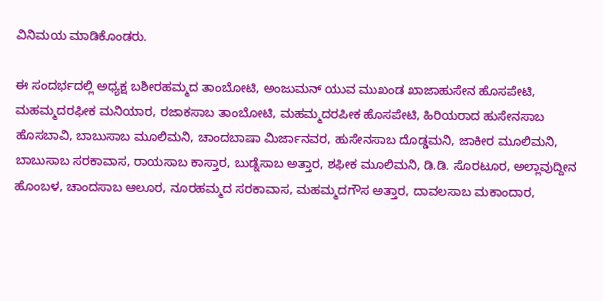ವಿನಿಮಯ ಮಾಡಿಕೊಂಡರು.

ಈ ಸಂದರ್ಭದಲ್ಲಿ ಅಧ್ಯಕ್ಷ ಬಶೀರಹಮ್ಮದ ತಾಂಬೋಟಿ, ಅಂಜುಮನ್ ಯುವ ಮುಖಂಡ ಖಾಜಾಹುಸೇನ ಹೊಸಪೇಟಿ, ಮಹಮ್ಮದರಫೀಕ ಮನಿಯಾರ, ರಜಾಕಸಾಬ ತಾಂಬೋಟಿ, ಮಹಮ್ಮದರಪೀಕ ಹೊಸಪೇಟಿ, ಹಿರಿಯರಾದ ಹುಸೇನಸಾಬ ಹೊಸಬಾವಿ, ಬಾಬುಸಾಬ ಮೂಲಿಮನಿ, ಚಾಂದಬಾಷಾ ಮಿರ್ಜಾನವರ, ಹುಸೇನಸಾಬ ದೊಡ್ಡಮನಿ, ಜಾಕೀರ ಮೂಲಿಮನಿ, ಬಾಬುಸಾಬ ಸರಕಾವಾಸ, ರಾಯಸಾಬ ಕಾಸ್ತಾರ, ಬುಡ್ನೆಸಾಬ ಅತ್ತಾರ, ಶಫೀಕ ಮೂಲಿಮನಿ, ಡಿ.ಡಿ. ಸೊರಟೂರ, ಅಲ್ಲಾವುದ್ದೀನ ಹೊಂಬಳ, ಚಾಂದಸಾಬ ಆಲೂರ, ನೂರಹಮ್ಮದ ಸರಕಾವಾಸ, ಮಹಮ್ಮದಗೌಸ ಅತ್ತಾರ, ದಾವಲಸಾಬ ಮಕಾಂದಾರ,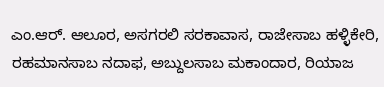ಎಂ.ಆರ್. ಆಲೂರ, ಅಸಗರಲಿ ಸರಕಾವಾಸ, ರಾಜೇಸಾಬ ಹಳ್ಳಿಕೇರಿ, ರಹಮಾನಸಾಬ ನದಾಫ, ಅಬ್ದುಲಸಾಬ ಮಕಾಂದಾರ, ರಿಯಾಜ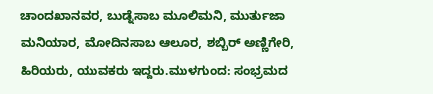ಚಾಂದಖಾನವರ, ಬುಡ್ನೆಸಾಬ ಮೂಲಿಮನಿ, ಮುರ್ತುಜಾ ಮನಿಯಾರ, ಮೋದಿನಸಾಬ ಆಲೂರ, ಶಬ್ಬಿರ್ ಅಣ್ಣಿಗೇರಿ, ಹಿರಿಯರು, ಯುವಕರು ಇದ್ದರು.ಮುಳಗುಂದ: ಸಂಭ್ರಮದ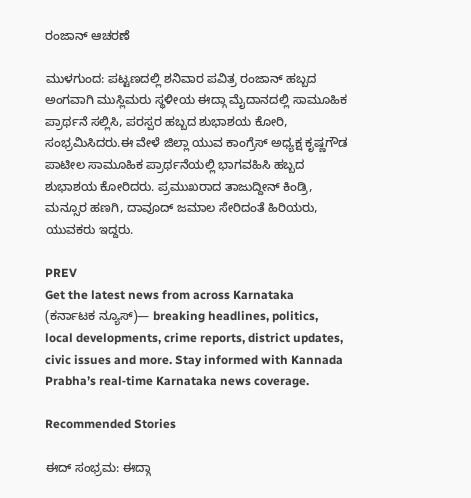ರಂಜಾನ್‌ ಆಚರಣೆ

ಮುಳಗುಂದ: ಪಟ್ಟಣದಲ್ಲಿ ಶನಿವಾರ ಪವಿತ್ರ ರಂಜಾನ್‌ ಹಬ್ಬದ ಅಂಗವಾಗಿ ಮುಸ್ಲಿಮರು ಸ್ಥಳೀಯ ಈದ್ಗಾ ಮೈದಾನದಲ್ಲಿ ಸಾಮೂಹಿಕ ಪ್ರಾರ್ಥನೆ ಸಲ್ಲಿಸಿ, ಪರಸ್ಪರ ಹಬ್ಬದ ಶುಭಾಶಯ ಕೋರಿ, ಸಂಭ್ರಮಿಸಿದರು.ಈ ವೇಳೆ ಜಿಲ್ಲಾ ಯುವ ಕಾಂಗ್ರೆಸ್‌ ಅಧ್ಯಕ್ಷ ಕೃಷ್ಣಗೌಡ ಪಾಟೀಲ ಸಾಮೂಹಿಕ ಪ್ರಾರ್ಥನೆಯಲ್ಲಿ ಭಾಗವಹಿಸಿ ಹಬ್ಬದ ಶುಭಾಶಯ ಕೋರಿದರು. ಪ್ರಮುಖರಾದ ತಾಜುದ್ದೀನ್ ಕಿಂಡ್ರಿ, ಮನ್ಸೂರ ಹಣಗಿ, ದಾವೂದ್ ಜಮಾಲ ಸೇರಿದಂತೆ ಹಿರಿಯರು, ಯುವಕರು ಇದ್ದರು.

PREV
Get the latest news from across Karnataka (ಕರ್ನಾಟಕ ನ್ಯೂಸ್)— breaking headlines, politics, local developments, crime reports, district updates, civic issues and more. Stay informed with Kannada Prabha’s real‑time Karnataka news coverage.

Recommended Stories

ಈದ್‌ ಸಂಭ್ರಮ: ಈದ್ಗಾ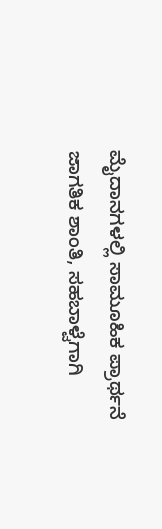ಮೈದಾನಗಳಲ್ಲಿ ಸಾಮೂಹಿಕ ಪ್ರಾರ್ಥನೆ
ಜಾಗತಿಕ ಶಾಂತಿ, ಸಹಬಾಳ್ವೆಗಾಗಿ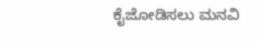ಕೈಜೋಡಿಸಲು ಮನವಿ